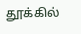தூக்கில்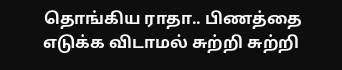தொங்கிய ராதா.. பிணத்தை எடுக்க விடாமல் சுற்றி சுற்றி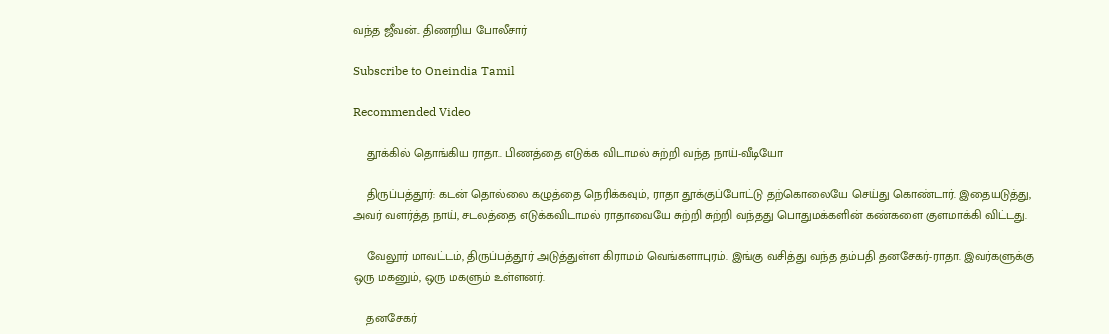வந்த ஜீவன்.. திணறிய போலீசார்

Subscribe to Oneindia Tamil

Recommended Video

    தூக்கில் தொங்கிய ராதா.. பிணத்தை எடுக்க விடாமல் சுற்றி வந்த நாய்-வீடியோ

    திருப்பத்தூர்: கடன் தொல்லை கழுத்தை நெரிக்கவும், ராதா தூக்குப்போட்டு தற்கொலையே செய்து கொண்டார். இதையடுத்து, அவர் வளர்த்த நாய், சடலத்தை எடுக்கவிடாமல் ராதாவையே சுற்றி சுற்றி வந்தது பொதுமக்களின் கண்களை குளமாக்கி விட்டது.

    வேலூர் மாவட்டம், திருப்பத்தூர் அடுத்துள்ள கிராமம் வெங்களாபுரம். இங்கு வசித்து வந்த தம்பதி தனசேகர்-ராதா. இவர்களுக்கு ஒரு மகனும், ஒரு மகளும் உள்ளனர்.

    தனசேகர்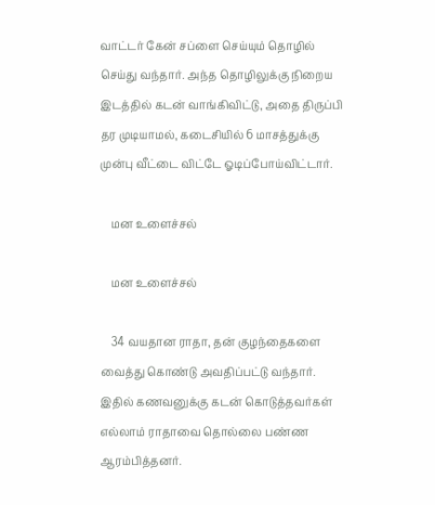வாட்டர் கேன் சப்ளை செய்யும் தொழில் செய்து வந்தார். அந்த தொழிலுக்கு நிறைய இடத்தில் கடன் வாங்கிவிட்டு, அதை திருப்பி தர முடியாமல், கடைசியில் 6 மாசத்துக்கு முன்பு வீட்டை விட்டே ஓடிப்போய்விட்டார்.

    மன உளைச்சல்

    மன உளைச்சல்

    34 வயதான ராதா, தன் குழந்தைகளை வைத்து கொண்டு அவதிப்பட்டு வந்தார். இதில் கணவனுக்கு கடன் கொடுத்தவர்கள் எல்லாம் ராதாவை தொல்லை பண்ண ஆரம்பித்தனர்.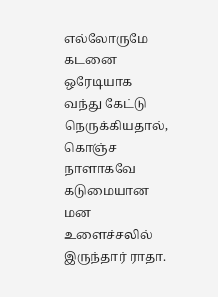எல்லோருமே கடனை ஒரேடியாக வந்து கேட்டு நெருக்கியதால், கொஞ்ச நாளாகவே கடுமையான மன உளைச்சலில் இருந்தார் ராதா.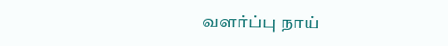வளர்ப்பு நாய்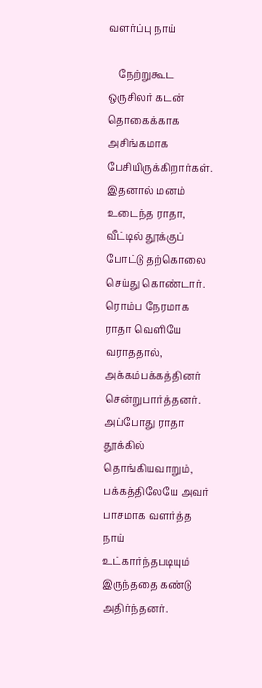வளர்ப்பு நாய்

    நேற்றுகூட ஒருசிலர் கடன் தொகைக்காக அசிங்கமாக பேசியிருக்கிறார்கள். இதனால் மனம் உடைந்த ராதா, வீட்டில் தூக்குப் போட்டு தற்கொலை செய்து கொண்டார். ரொம்ப நேரமாக ராதா வெளியே வராததால், அக்கம்பக்கத்தினர் சென்றுபார்த்தனர். அப்போது ராதா தூக்கில் தொங்கியவாறும், பக்கத்திலேயே அவர் பாசமாக வளர்த்த நாய் உட்கார்ந்தபடியும் இருந்ததை கண்டு அதிர்ந்தனர்.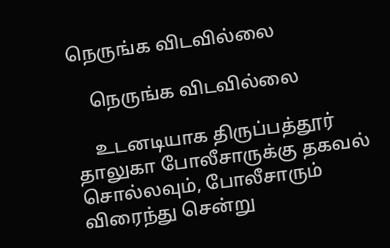நெருங்க விடவில்லை

    நெருங்க விடவில்லை

    உடனடியாக திருப்பத்தூர் தாலுகா போலீசாருக்கு தகவல் சொல்லவும், போலீசாரும் விரைந்து சென்று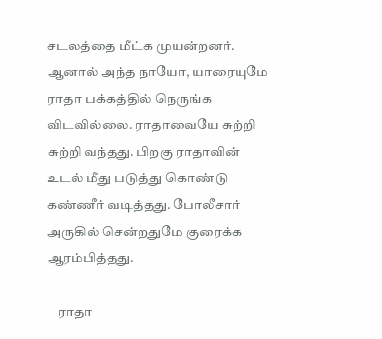சடலத்தை மீட்க முயன்றனர். ஆனால் அந்த நாயோ, யாரையுமே ராதா பக்கத்தில் நெருங்க விடவில்லை. ராதாவையே சுற்றி சுற்றி வந்தது. பிறகு ராதாவின் உடல் மீது படுத்து கொண்டு கண்ணீர் வடித்தது. போலீசார் அருகில் சென்றதுமே குரைக்க ஆரம்பித்தது.

    ராதா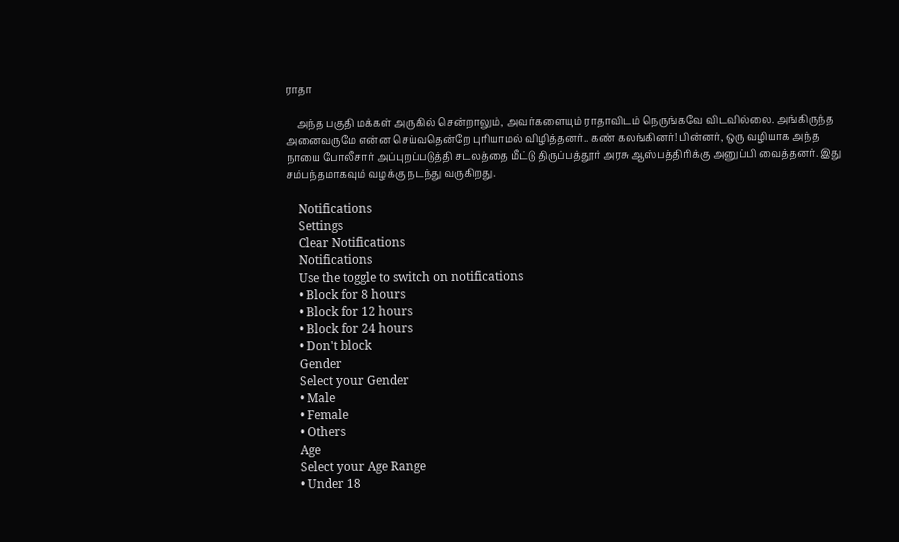ராதா

    அந்த பகுதி மக்கள் அருகில் சென்றாலும், அவர்களையும் ராதாவிடம் நெருங்கவே விடவில்லை. அங்கிருந்த அனைவருமே என்ன செய்வதென்றே புரியாமல் விழித்தனர்.. கண் கலங்கினர்! பின்னர், ஒரு வழியாக அந்த நாயை போலீசார் அப்புறப்படுத்தி சடலத்தை மீட்டு திருப்பத்தூர் அரசு ஆஸ்பத்திரிக்கு அனுப்பி வைத்தனர். இது சம்பந்தமாகவும் வழக்கு நடந்து வருகிறது.

    Notifications
    Settings
    Clear Notifications
    Notifications
    Use the toggle to switch on notifications
    • Block for 8 hours
    • Block for 12 hours
    • Block for 24 hours
    • Don't block
    Gender
    Select your Gender
    • Male
    • Female
    • Others
    Age
    Select your Age Range
    • Under 18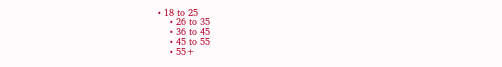• 18 to 25
    • 26 to 35
    • 36 to 45
    • 45 to 55
    • 55+